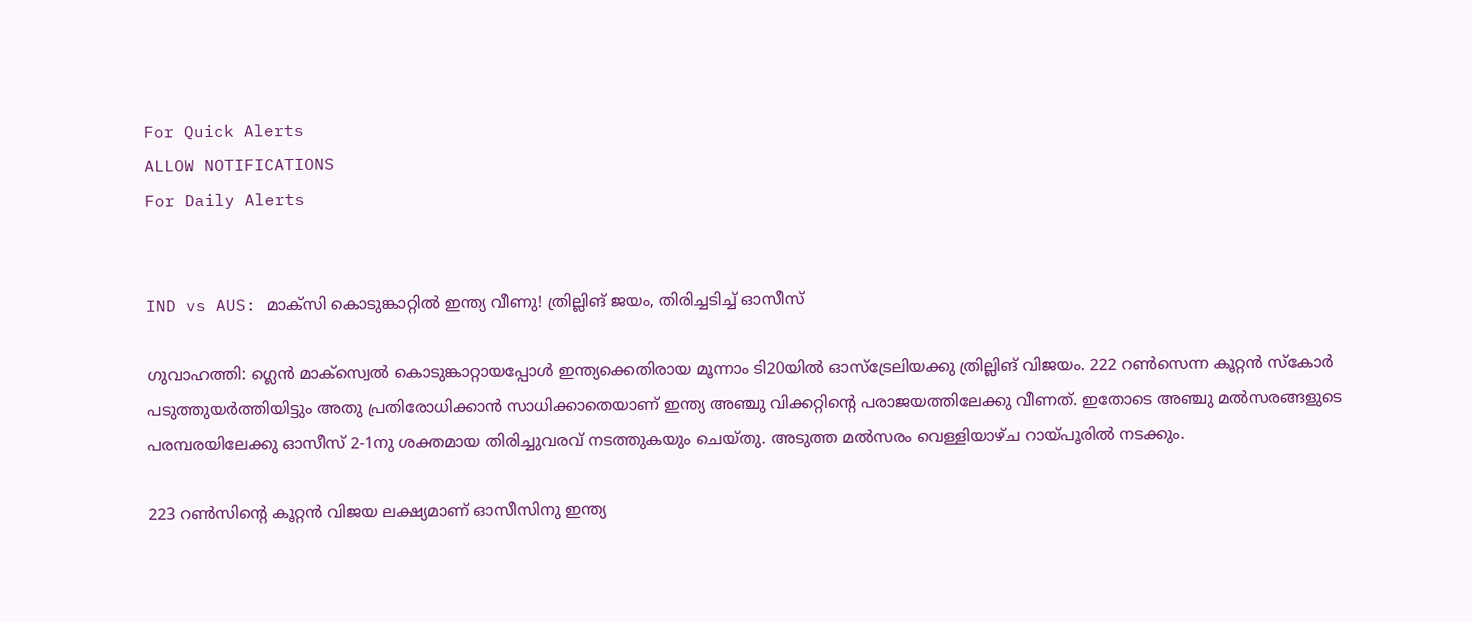For Quick Alerts
ALLOW NOTIFICATIONS
For Daily Alerts


IND vs AUS: മാക്‌സി കൊടുങ്കാറ്റില്‍ ഇന്ത്യ വീണു! ത്രില്ലിങ് ജയം, തിരിച്ചടിച്ച് ഓസീസ്

ഗുവാഹത്തി: ഗ്ലെന്‍ മാക്‌സ്വെല്‍ കൊടുങ്കാറ്റായപ്പോള്‍ ഇന്ത്യക്കെതിരായ മൂന്നാം ടി20യില്‍ ഓസ്‌ട്രേലിയക്കു ത്രില്ലിങ് വിജയം. 222 റണ്‍സെന്ന കൂറ്റന്‍ സ്‌കോര്‍ പടുത്തുയര്‍ത്തിയിട്ടും അതു പ്രതിരോധിക്കാന്‍ സാധിക്കാതെയാണ് ഇന്ത്യ അഞ്ചു വിക്കറ്റിന്റെ പരാജയത്തിലേക്കു വീണത്. ഇതോടെ അഞ്ചു മല്‍സരങ്ങളുടെ പരമ്പരയിലേക്കു ഓസീസ് 2-1നു ശക്തമായ തിരിച്ചുവരവ് നടത്തുകയും ചെയ്തു. അടുത്ത മല്‍സരം വെള്ളിയാഴ്ച റായ്പൂരില്‍ നടക്കും.

223 റണ്‍സിന്റെ കൂറ്റന്‍ വിജയ ലക്ഷ്യമാണ് ഓസീസിനു ഇന്ത്യ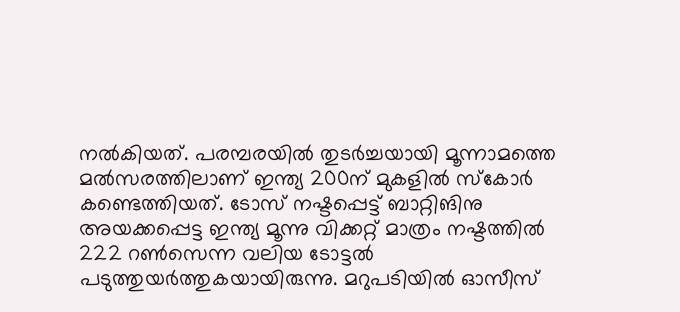നല്‍കിയത്. പരമ്പരയില്‍ തുടര്‍ച്ചയായി മൂന്നാമത്തെ മല്‍സരത്തിലാണ് ഇന്ത്യ 200ന് മുകളില്‍ സ്‌കോര്‍ കണ്ടെത്തിയത്. ടോസ് നഷ്ടപ്പെട്ട് ബാറ്റിങിനു അയക്കപ്പെട്ട ഇന്ത്യ മൂന്നു വിക്കറ്റ് മാത്രം നഷ്ടത്തില്‍ 222 റണ്‍സെന്ന വലിയ ടോട്ടല്‍ പടുത്തുയര്‍ത്തുകയായിരുന്നു. മറുപടിയില്‍ ഓസീസ്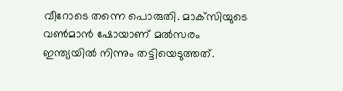വീറോടെ തന്നെ പൊരുതി. മാക്‌സിയുടെ വണ്‍മാന്‍ ഷോയാണ് മല്‍സരം ഇന്ത്യയില്‍ നിന്നും തട്ടിയെടുത്തത്.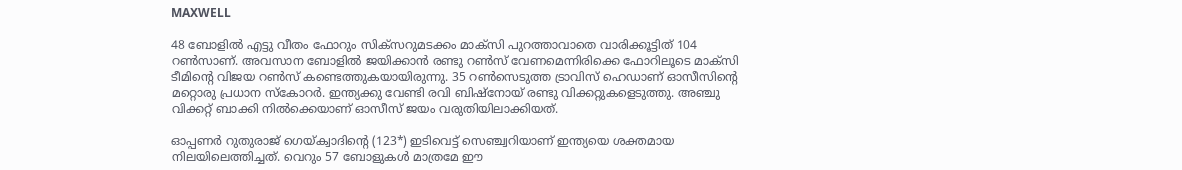MAXWELL

48 ബോളില്‍ എട്ടു വീതം ഫോറും സിക്‌സറുമടക്കം മാക്‌സി പുറത്താവാതെ വാരിക്കൂട്ടിത് 104 റണ്‍സാണ്. അവസാന ബോളില്‍ ജയിക്കാന്‍ രണ്ടു റണ്‍സ് വേണമെന്നിരിക്കെ ഫോറിലൂടെ മാക്‌സി ടീമിന്റെ വിജയ റണ്‍സ് കണ്ടെത്തുകയായിരുന്നു. 35 റണ്‍സെടുത്ത ട്രാവിസ് ഹെഡാണ് ഓസീസിന്റെ മറ്റൊരു പ്രധാന സ്‌കോറര്‍. ഇന്ത്യക്കു വേണ്ടി രവി ബിഷ്‌നോയ് രണ്ടു വിക്കറ്റുകളെടുത്തു. അഞ്ചു വിക്കറ്റ് ബാക്കി നില്‍ക്കെയാണ് ഓസീസ് ജയം വരുതിയിലാക്കിയത്.

ഓപ്പണര്‍ റുതുരാജ് ഗെയ്ക്വാദിന്റെ (123*) ഇടിവെട്ട് സെഞ്ച്വറിയാണ് ഇന്ത്യയെ ശക്തമായ നിലയിലെത്തിച്ചത്. വെറും 57 ബോളുകള്‍ മാത്രമേ ഈ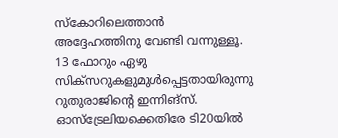സ്‌കോറിലെത്താന്‍ അദ്ദേഹത്തിനു വേണ്ടി വന്നുള്ളൂ. 13 ഫോറും ഏഴു സിക്‌സറുകളുമുള്‍പ്പെട്ടതായിരുന്നു റുതുരാജിന്റെ ഇന്നിങ്‌സ്. ഓസ്‌ട്രേലിയക്കെതിരേ ടി20യില്‍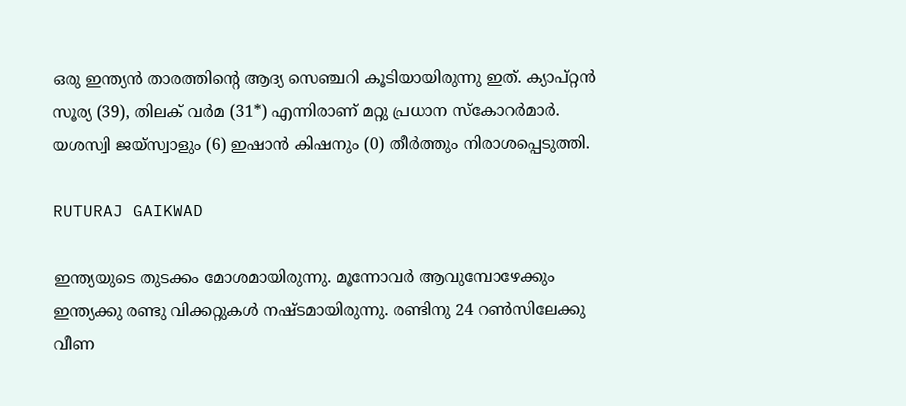ഒരു ഇന്ത്യന്‍ താരത്തിന്റെ ആദ്യ സെഞ്ചറി കൂടിയായിരുന്നു ഇത്. ക്യാപ്റ്റന്‍ സൂര്യ (39), തിലക് വര്‍മ (31*) എന്നിരാണ് മറ്റു പ്രധാന സ്‌കോറര്‍മാര്‍. യശസ്വി ജയ്‌സ്വാളും (6) ഇഷാന്‍ കിഷനും (0) തീര്‍ത്തും നിരാശപ്പെടുത്തി.

RUTURAJ GAIKWAD

ഇന്ത്യയുടെ തുടക്കം മോശമായിരുന്നു. മൂന്നോവര്‍ ആവുമ്പോഴേക്കും ഇന്ത്യക്കു രണ്ടു വിക്കറ്റുകള്‍ നഷ്ടമായിരുന്നു. രണ്ടിനു 24 റണ്‍സിലേക്കു വീണ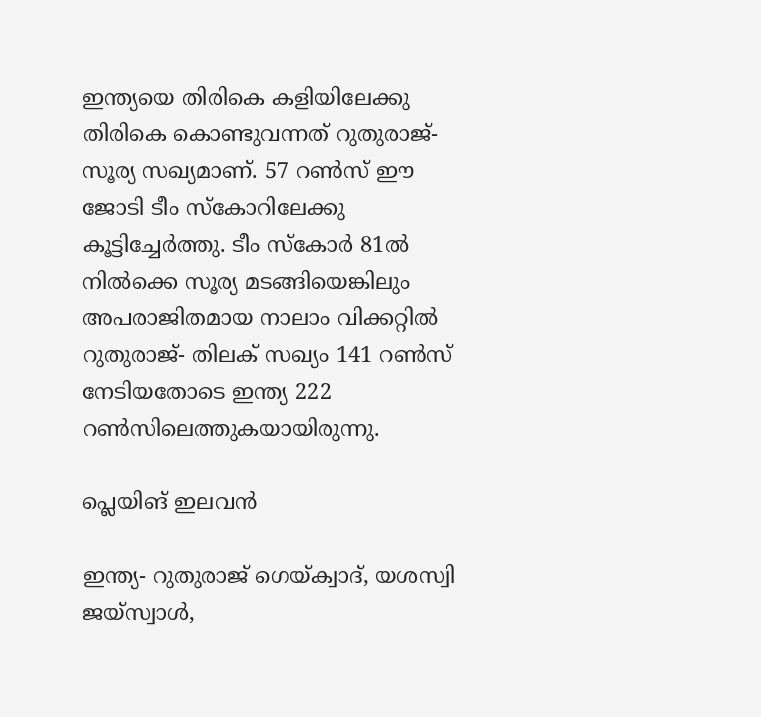ഇന്ത്യയെ തിരികെ കളിയിലേക്കു തിരികെ കൊണ്ടുവന്നത് റുതുരാജ്-സൂര്യ സഖ്യമാണ്. 57 റണ്‍സ് ഈ ജോടി ടീം സ്‌കോറിലേക്കു കൂട്ടിച്ചേര്‍ത്തു. ടീം സ്‌കോര്‍ 81ല്‍ നില്‍ക്കെ സൂര്യ മടങ്ങിയെങ്കിലും അപരാജിതമായ നാലാം വിക്കറ്റില്‍ റുതുരാജ്- തിലക് സഖ്യം 141 റണ്‍സ് നേടിയതോടെ ഇന്ത്യ 222 റണ്‍സിലെത്തുകയായിരുന്നു.

പ്ലെയിങ് ഇലവന്‍

ഇന്ത്യ- റുതുരാജ് ഗെയ്ക്വാദ്, യശസ്വി ജയ്‌സ്വാള്‍,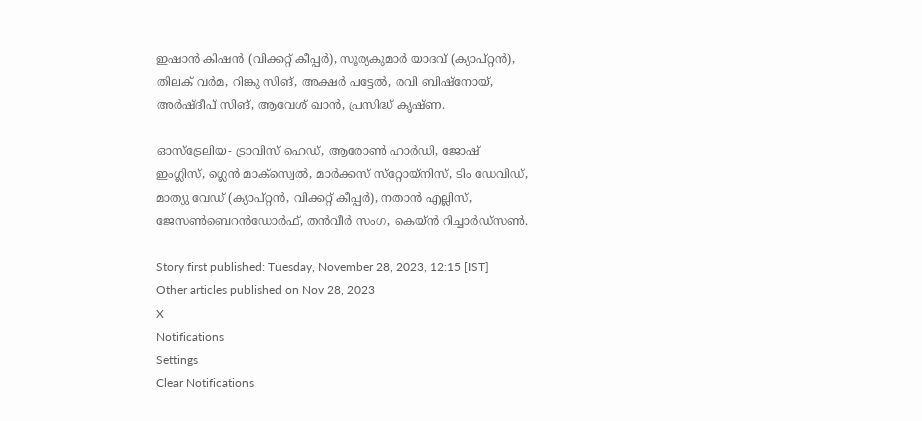ഇഷാന്‍ കിഷന്‍ (വിക്കറ്റ് കീപ്പര്‍), സൂര്യകുമാര്‍ യാദവ് (ക്യാപ്റ്റന്‍), തിലക് വര്‍മ, റിങ്കു സിങ്, അക്ഷര്‍ പട്ടേല്‍, രവി ബിഷ്‌നോയ്, അര്‍ഷ്ദീപ് സിങ്, ആവേശ് ഖാന്‍, പ്രസിദ്ധ് കൃഷ്ണ.

ഓസ്‌ട്രേലിയ- ട്രാവിസ് ഹെഡ്, ആരോണ്‍ ഹാര്‍ഡി, ജോഷ് ഇംഗ്ലിസ്, ഗ്ലെന്‍ മാക്‌സ്വെല്‍, മാര്‍ക്കസ് സ്‌റ്റോയ്‌നിസ്, ടിം ഡേവിഡ്, മാത്യു വേഡ് (ക്യാപ്റ്റന്‍, വിക്കറ്റ് കീപ്പര്‍), നതാന്‍ എല്ലിസ്, ജേസണ്‍ബെറന്‍ഡോര്‍ഫ്, തന്‍വീര്‍ സംഗ, കെയ്ന്‍ റിച്ചാര്‍ഡ്‌സണ്‍.

Story first published: Tuesday, November 28, 2023, 12:15 [IST]
Other articles published on Nov 28, 2023
X
Notifications
Settings
Clear Notifications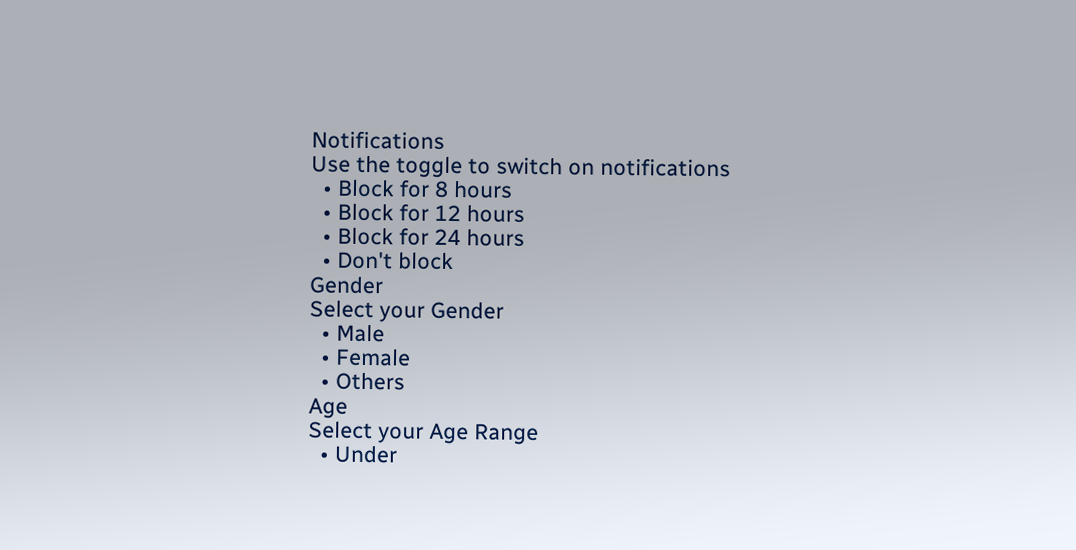Notifications
Use the toggle to switch on notifications
  • Block for 8 hours
  • Block for 12 hours
  • Block for 24 hours
  • Don't block
Gender
Select your Gender
  • Male
  • Female
  • Others
Age
Select your Age Range
  • Under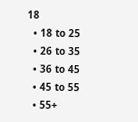18
  • 18 to 25
  • 26 to 35
  • 36 to 45
  • 45 to 55
  • 55+